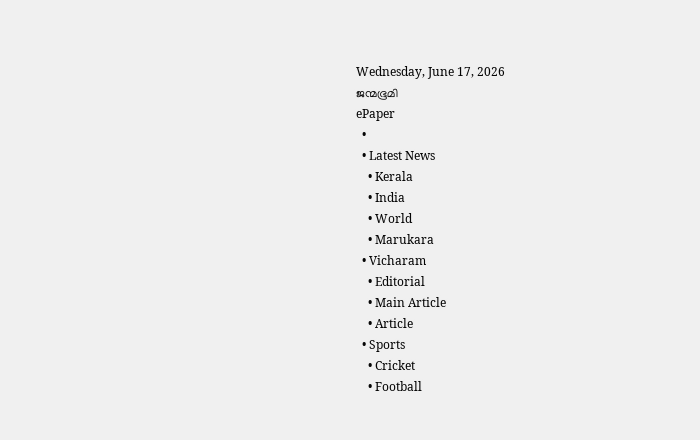Wednesday, June 17, 2026
ജന്മഭൂമി
ePaper
  •
  • Latest News
    • Kerala
    • India
    • World
    • Marukara
  • Vicharam
    • Editorial
    • Main Article
    • Article
  • Sports
    • Cricket
    • Football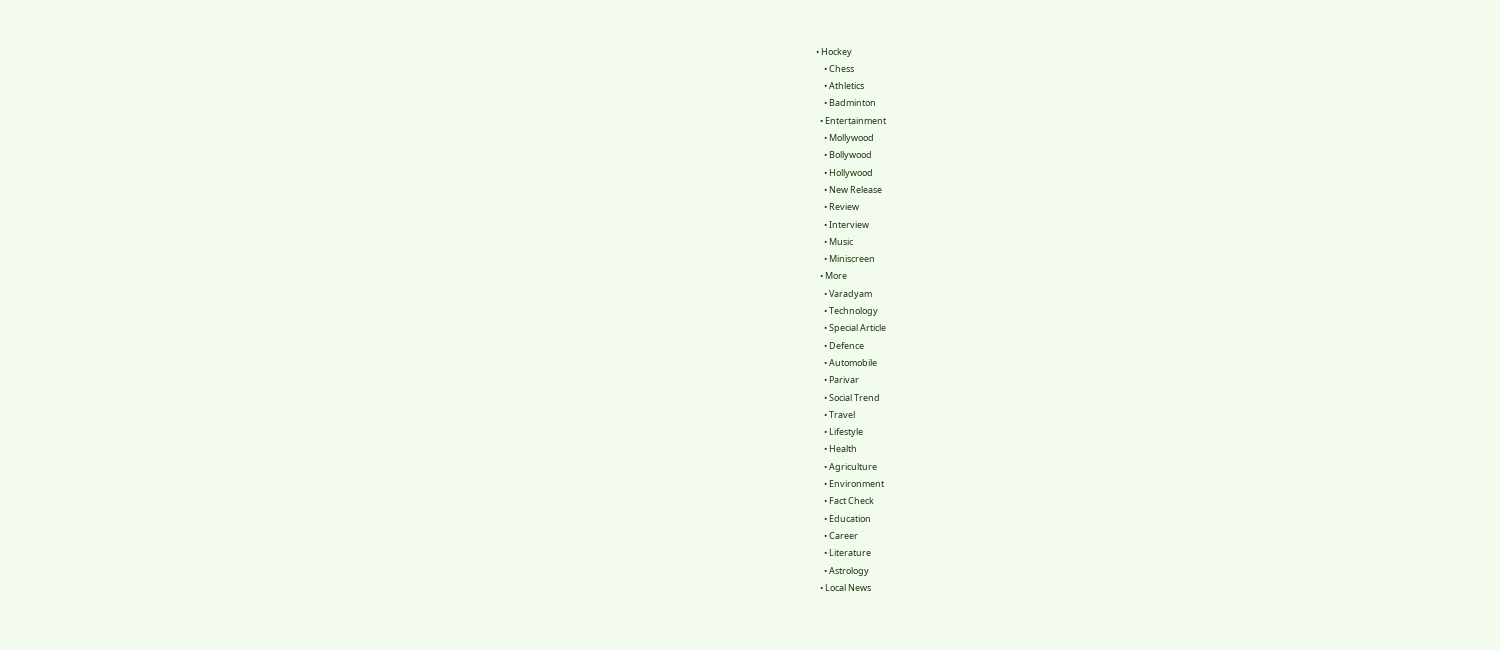• Hockey
    • Chess
    • Athletics
    • Badminton
  • Entertainment
    • Mollywood
    • Bollywood
    • Hollywood
    • New Release
    • Review
    • Interview
    • Music
    • Miniscreen
  • More
    • Varadyam
    • Technology
    • Special Article
    • Defence
    • Automobile
    • Parivar
    • Social Trend
    • Travel
    • Lifestyle
    • Health
    • Agriculture
    • Environment
    • Fact Check
    • Education
    • Career
    • Literature
    • Astrology
  • Local News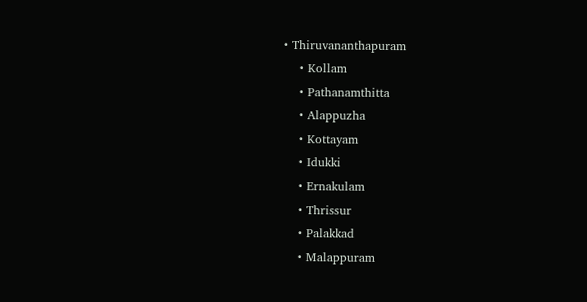• Thiruvananthapuram
    • Kollam
    • Pathanamthitta
    • Alappuzha
    • Kottayam
    • Idukki
    • Ernakulam
    • Thrissur
    • Palakkad
    • Malappuram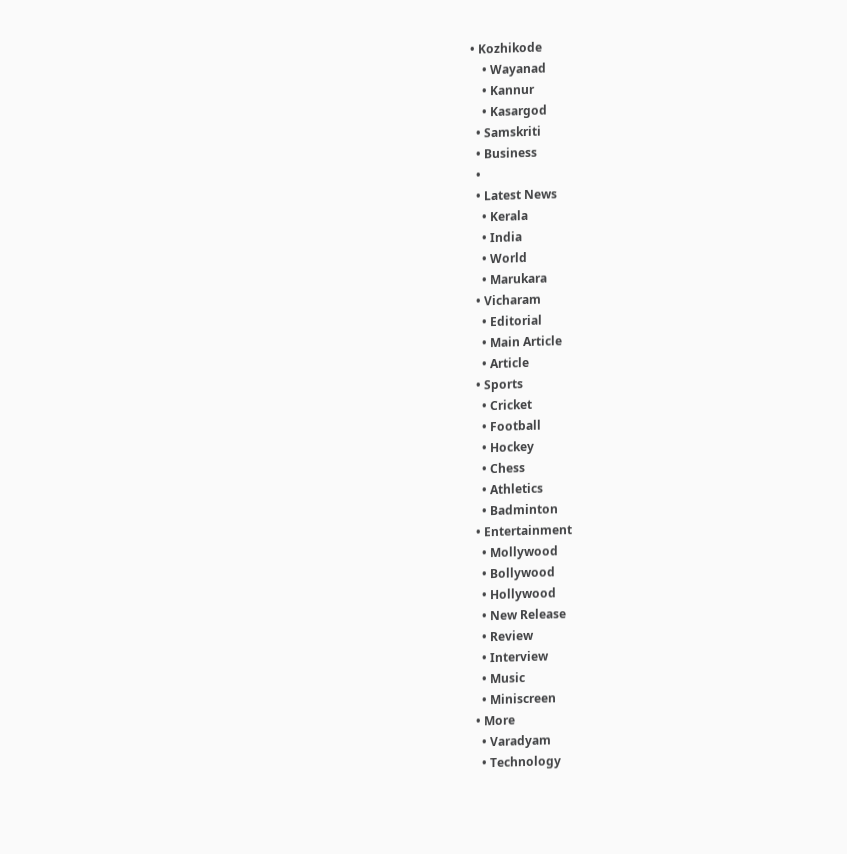• Kozhikode
    • Wayanad
    • Kannur
    • Kasargod
  • Samskriti
  • Business
  •
  • Latest News
    • Kerala
    • India
    • World
    • Marukara
  • Vicharam
    • Editorial
    • Main Article
    • Article
  • Sports
    • Cricket
    • Football
    • Hockey
    • Chess
    • Athletics
    • Badminton
  • Entertainment
    • Mollywood
    • Bollywood
    • Hollywood
    • New Release
    • Review
    • Interview
    • Music
    • Miniscreen
  • More
    • Varadyam
    • Technology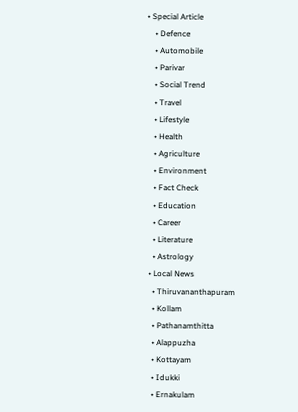• Special Article
    • Defence
    • Automobile
    • Parivar
    • Social Trend
    • Travel
    • Lifestyle
    • Health
    • Agriculture
    • Environment
    • Fact Check
    • Education
    • Career
    • Literature
    • Astrology
  • Local News
    • Thiruvananthapuram
    • Kollam
    • Pathanamthitta
    • Alappuzha
    • Kottayam
    • Idukki
    • Ernakulam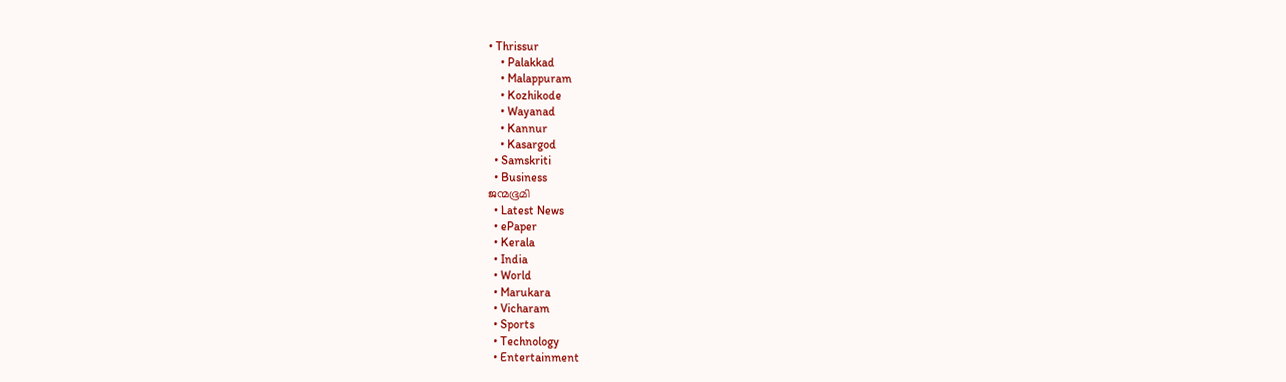• Thrissur
    • Palakkad
    • Malappuram
    • Kozhikode
    • Wayanad
    • Kannur
    • Kasargod
  • Samskriti
  • Business
ജന്മഭൂമി
  • Latest News
  • ePaper
  • Kerala
  • India
  • World
  • Marukara
  • Vicharam
  • Sports
  • Technology
  • Entertainment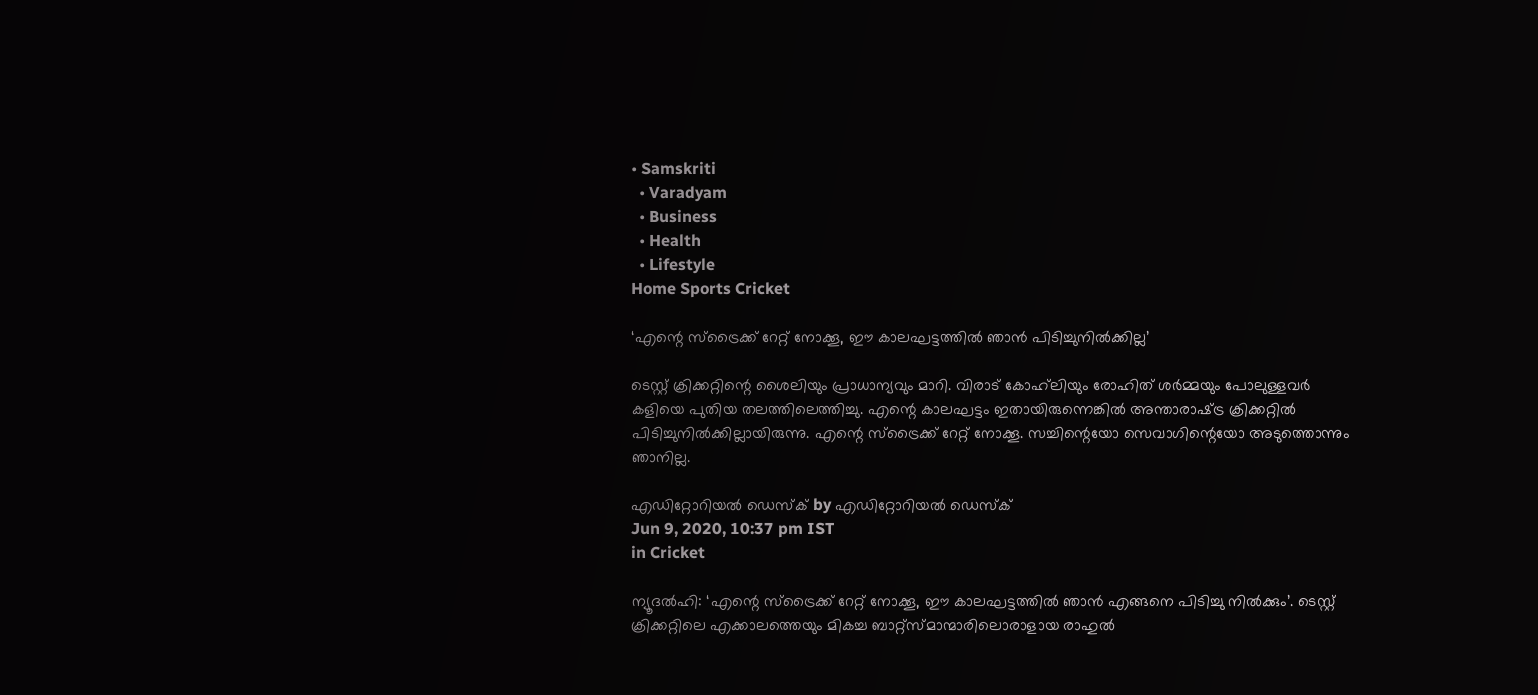• Samskriti
  • Varadyam
  • Business
  • Health
  • Lifestyle
Home Sports Cricket

‘എന്റെ സ്‌ട്രൈക്ക് റേറ്റ് നോക്കൂ, ഈ കാലഘട്ടത്തില്‍ ഞാന്‍ പിടിച്ചുനില്‍ക്കില്ല’

ടെസ്റ്റ് ക്രിക്കറ്റിന്റെ ശൈലിയും പ്രാധാന്യവും മാറി. വിരാട് കോഹ്‌ലിയും രോഹിത് ശര്‍മ്മയും പോലുള്ളവര്‍ കളിയെ പുതിയ തലത്തിലെത്തിച്ചു. എന്റെ കാലഘട്ടം ഇതായിരുന്നെങ്കില്‍ അന്താരാഷ്‌ട്ര ക്രിക്കറ്റില്‍ പിടിച്ചുനില്‍ക്കില്ലായിരുന്നു. എന്റെ സ്‌ട്രൈക്ക് റേറ്റ് നോക്കൂ. സച്ചിന്റെയോ സെവാഗിന്റെയോ അടുത്തൊന്നും ഞാനില്ല.

എഡിറ്റോറിയൽ ഡെസ്ക് by എഡിറ്റോറിയൽ ഡെസ്ക്
Jun 9, 2020, 10:37 pm IST
in Cricket

ന്യൂദല്‍ഹി: ‘എന്റെ സ്‌ട്രൈക്ക് റേറ്റ് നോക്കൂ, ഈ കാലഘട്ടത്തില്‍ ഞാന്‍ എങ്ങനെ പിടിച്ചു നില്‍ക്കും’. ടെസ്റ്റ് ക്രിക്കറ്റിലെ എക്കാലത്തെയും മികച്ച ബാറ്റ്‌സ്മാന്മാരിലൊരാളായ രാഹുല്‍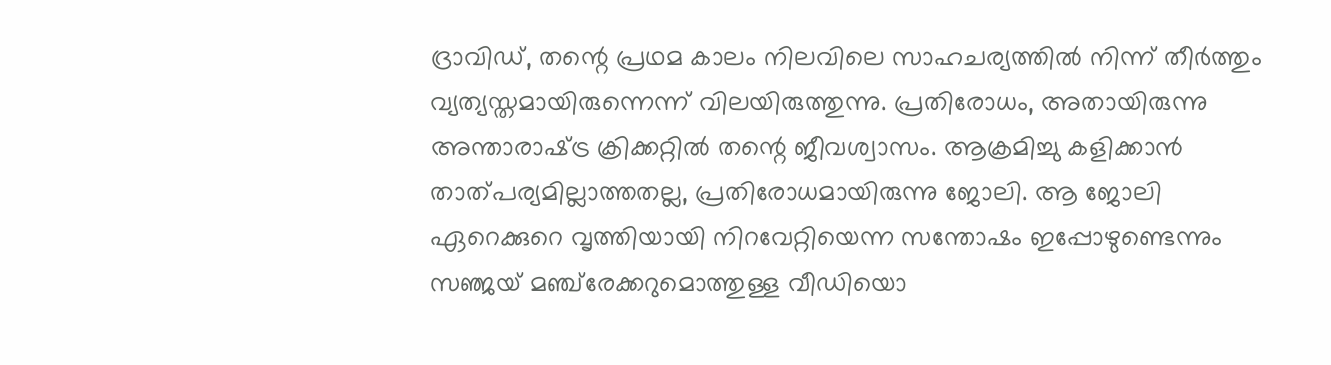ദ്രാവിഡ്, തന്റെ പ്രഥമ കാലം നിലവിലെ സാഹചര്യത്തില്‍ നിന്ന് തീര്‍ത്തും വ്യത്യസ്തമായിരുന്നെന്ന് വിലയിരുത്തുന്നു. പ്രതിരോധം, അതായിരുന്നു അന്താരാഷ്‌ട്ര ക്രിക്കറ്റില്‍ തന്റെ ജീവശ്വാസം. ആക്രമിച്ചു കളിക്കാന്‍ താത്പര്യമില്ലാത്തതല്ല, പ്രതിരോധമായിരുന്നു ജോലി. ആ ജോലി ഏറെക്കുറെ വൃത്തിയായി നിറവേറ്റിയെന്ന സന്തോഷം ഇപ്പോഴുണ്ടെന്നും സഞ്ജയ് മഞ്ച്‌രേക്കറുമൊത്തുള്ള വീഡിയൊ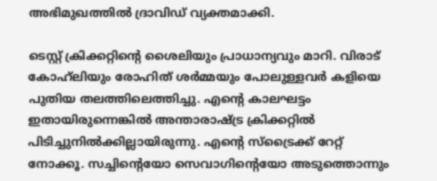അഭിമുഖത്തില്‍ ദ്രാവിഡ് വ്യക്തമാക്കി.

ടെസ്റ്റ് ക്രിക്കറ്റിന്റെ ശൈലിയും പ്രാധാന്യവും മാറി. വിരാട് കോഹ്‌ലിയും രോഹിത് ശര്‍മ്മയും പോലുള്ളവര്‍ കളിയെ പുതിയ തലത്തിലെത്തിച്ചു. എന്റെ കാലഘട്ടം ഇതായിരുന്നെങ്കില്‍ അന്താരാഷ്‌ട്ര ക്രിക്കറ്റില്‍ പിടിച്ചുനില്‍ക്കില്ലായിരുന്നു. എന്റെ സ്‌ട്രൈക്ക് റേറ്റ് നോക്കൂ. സച്ചിന്റെയോ സെവാഗിന്റെയോ അടുത്തൊന്നും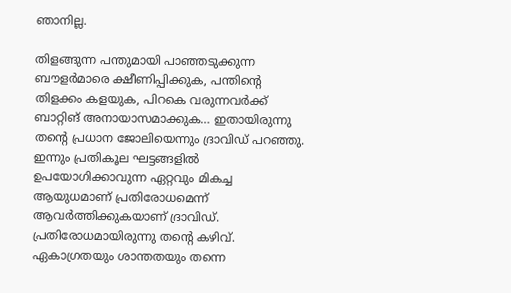ഞാനില്ല.

തിളങ്ങുന്ന പന്തുമായി പാഞ്ഞടുക്കുന്ന ബൗളര്‍മാരെ ക്ഷീണിപ്പിക്കുക, പന്തിന്റെ തിളക്കം കളയുക, പിറകെ വരുന്നവര്‍ക്ക് ബാറ്റിങ് അനായാസമാക്കുക… ഇതായിരുന്നു തന്റെ പ്രധാന ജോലിയെന്നും ദ്രാവിഡ് പറഞ്ഞു. ഇന്നും പ്രതികൂല ഘട്ടങ്ങളില്‍ ഉപയോഗിക്കാവുന്ന ഏറ്റവും മികച്ച ആയുധമാണ് പ്രതിരോധമെന്ന് ആവര്‍ത്തിക്കുകയാണ് ദ്രാവിഡ്. പ്രതിരോധമായിരുന്നു തന്റെ കഴിവ്. ഏകാഗ്രതയും ശാന്തതയും തന്നെ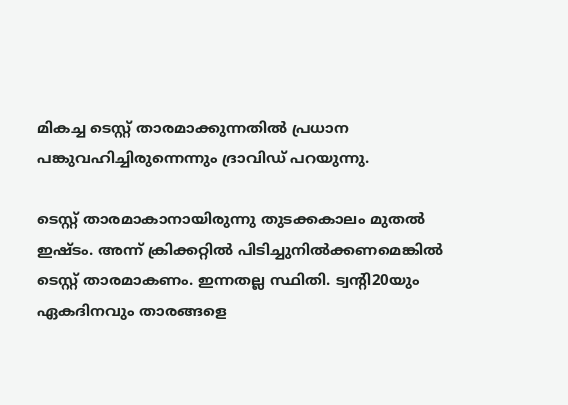മികച്ച ടെസ്റ്റ് താരമാക്കുന്നതില്‍ പ്രധാന പങ്കുവഹിച്ചിരുന്നെന്നും ദ്രാവിഡ് പറയുന്നു.

ടെസ്റ്റ് താരമാകാനായിരുന്നു തുടക്കകാലം മുതല്‍ ഇഷ്ടം. അന്ന് ക്രിക്കറ്റില്‍ പിടിച്ചുനില്‍ക്കണമെങ്കില്‍ ടെസ്റ്റ് താരമാകണം. ഇന്നതല്ല സ്ഥിതി. ട്വന്റി20യും ഏകദിനവും താരങ്ങളെ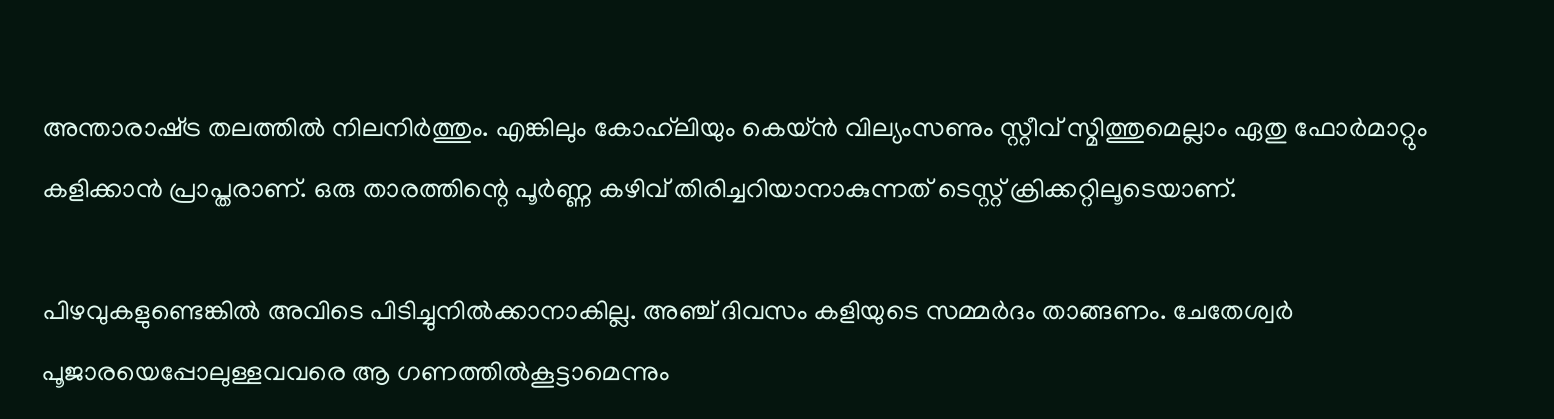അന്താരാഷ്‌ട്ര തലത്തില്‍ നിലനിര്‍ത്തും. എങ്കിലും കോഹ്‌ലിയും കെയ്ന്‍ വില്യംസണും സ്റ്റീവ് സ്മിത്തുമെല്ലാം ഏതു ഫോര്‍മാറ്റും കളിക്കാന്‍ പ്രാപ്തരാണ്. ഒരു താരത്തിന്റെ പൂര്‍ണ്ണ കഴിവ് തിരിച്ചറിയാനാകുന്നത് ടെസ്റ്റ് ക്രിക്കറ്റിലൂടെയാണ്.

പിഴവുകളുണ്ടെങ്കില്‍ അവിടെ പിടിച്ചുനില്‍ക്കാനാകില്ല. അഞ്ച് ദിവസം കളിയുടെ സമ്മര്‍ദം താങ്ങണം. ചേതേശ്വര്‍ പൂജാരയെപ്പോലുള്ളവവരെ ആ ഗണത്തില്‍കൂട്ടാമെന്നും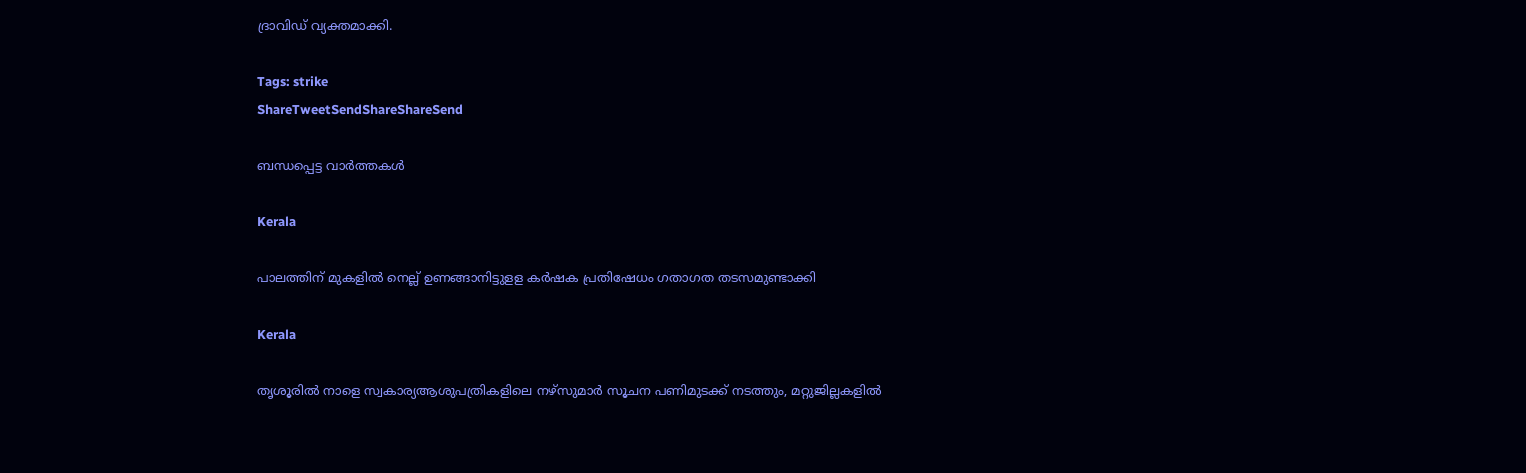ദ്രാവിഡ് വ്യക്തമാക്കി.

Tags: strike
ShareTweetSendShareShareSend

ബന്ധപ്പെട്ട വാര്‍ത്തകള്‍

Kerala

പാലത്തിന് മുകളില്‍ നെല്ല് ഉണങ്ങാനിട്ടുളള കര്‍ഷക പ്രതിഷേധം ഗതാഗത തടസമുണ്ടാക്കി

Kerala

തൃശൂരില്‍ നാളെ സ്വകാര്യആശുപത്രികളിലെ നഴ്സുമാര്‍ സൂചന പണിമുടക്ക് നടത്തും, മറ്റുജില്ലകളില്‍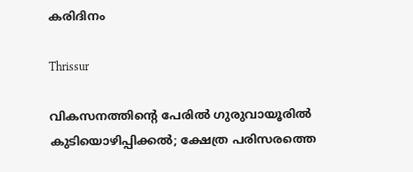കരിദിനം

Thrissur

വികസനത്തിന്റെ പേരില്‍ ഗുരുവായൂരില്‍ കുടിയൊഴിപ്പിക്കല്‍; ക്ഷേത്ര പരിസരത്തെ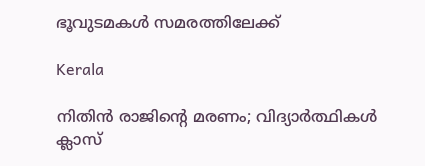ഭൂവുടമകള്‍ സമരത്തിലേക്ക്

Kerala

നിതിൻ രാജിന്റെ മരണം; വിദ്യാർത്ഥികൾ ക്ലാസ്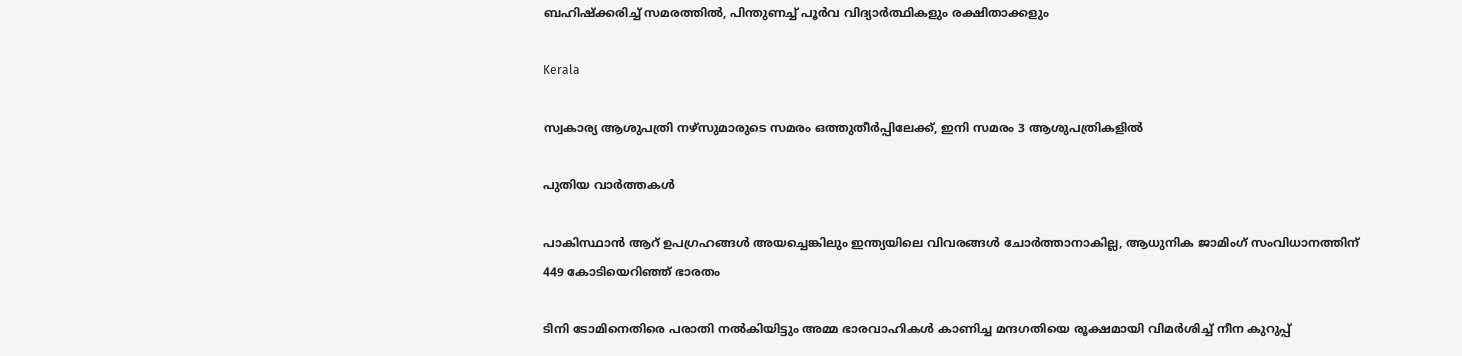ബഹിഷ്ക്കരിച്ച് സമരത്തിൽ, പിന്തുണച്ച് പൂർവ വിദ്യാർത്ഥികളും രക്ഷിതാക്കളും

Kerala

സ്വകാര്യ ആശുപത്രി നഴ്‌സുമാരുടെ സമരം ഒത്തുതീര്‍പ്പിലേക്ക്, ഇനി സമരം 3 ആശുപത്രികളില്‍

പുതിയ വാര്‍ത്തകള്‍

പാകിസ്ഥാന്‍ ആറ് ഉപഗ്രഹങ്ങള്‍ അയച്ചെങ്കിലും ഇന്ത്യയിലെ വിവരങ്ങള്‍ ചോര്‍ത്താനാകില്ല, ആധുനിക ജാമിംഗ് സംവിധാനത്തിന് 449 കോടിയെറിഞ്ഞ് ഭാരതം

ടിനി ടോമിനെതിരെ പരാതി നല്‍കിയിട്ടും അമ്മ ഭാരവാഹികള്‍ കാണിച്ച മന്ദഗതിയെ രൂക്ഷമായി വിമര്‍ശിച്ച് നീന കുറുപ്പ്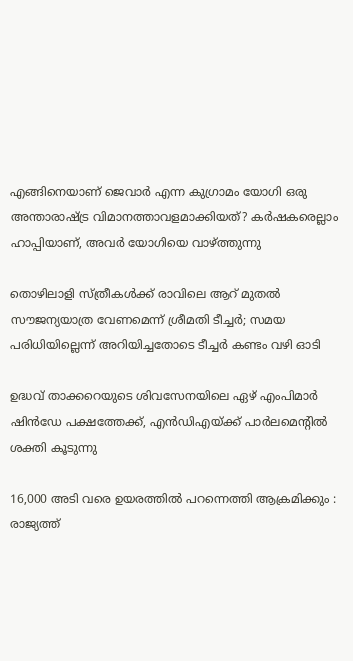എങ്ങിനെയാണ് ജെവാര്‍ എന്ന കുഗ്രാമം യോഗി ഒരു അന്താരാഷ്‌ട്ര വിമാനത്താവളമാക്കിയത്? കര്‍ഷകരെല്ലാം ഹാപ്പിയാണ്, അവര്‍ യോഗിയെ വാഴ്‌ത്തുന്നു

തൊഴിലാളി സ്ത്രീകള്‍ക്ക് രാവിലെ ആറ് മുതല്‍ സൗജന്യയാത്ര വേണമെന്ന് ശ്രീമതി ടീച്ചര്‍; സമയ പരിധിയില്ലെന്ന് അറിയിച്ചതോടെ ടീച്ചര്‍ കണ്ടം വഴി ഓടി

ഉദ്ധവ് താക്കറെയുടെ ശിവസേനയിലെ ഏഴ് എംപിമാര്‍ ഷിന്‍ഡേ പക്ഷത്തേക്ക്, എന്‍ഡിഎയ്‌ക്ക് പാര്‍ലമെന്‍റില്‍ ശക്തി കൂടുന്നു

16,000 അടി വരെ ഉയരത്തിൽ പറന്നെത്തി ആക്രമിക്കും : രാജ്യത്ത്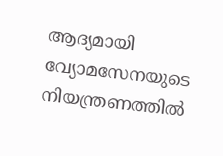ആദ്യമായി വ്യോമസേനയുടെ നിയന്ത്രണത്തിൽ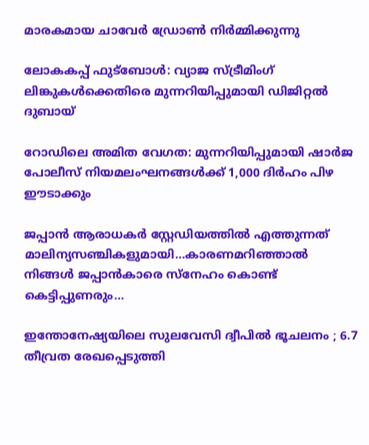മാരകമായ ചാവേർ ഡ്രോൺ നിർമ്മിക്കുന്നു

ലോകകപ്പ് ഫുട്ബോൾ: വ്യാജ സ്ട്രീമിംഗ് ലിങ്കുകൾക്കെതിരെ മുന്നറിയിപ്പുമായി ഡിജിറ്റൽ ദുബായ്

റോഡിലെ അമിത വേഗത: മുന്നറിയിപ്പുമായി ഷാർജ പോലീസ് നിയമലംഘനങ്ങൾക്ക് 1,000 ദിർഹം പിഴ ഈടാക്കും

ജപ്പാന്‍ ആരാധകര്‍ സ്റ്റേഡിയത്തില്‍ എത്തുന്നത് മാലിന്യസഞ്ചികളുമായി…കാരണമറിഞ്ഞാല്‍ നിങ്ങള്‍ ജപ്പാന്‍കാരെ സ്നേഹം കൊണ്ട് കെട്ടിപ്പുണരും…

ഇന്തോനേഷ്യയിലെ സുലവേസി ദ്വീപിൽ ഭൂചലനം ; 6.7 തീവ്രത രേഖപ്പെടുത്തി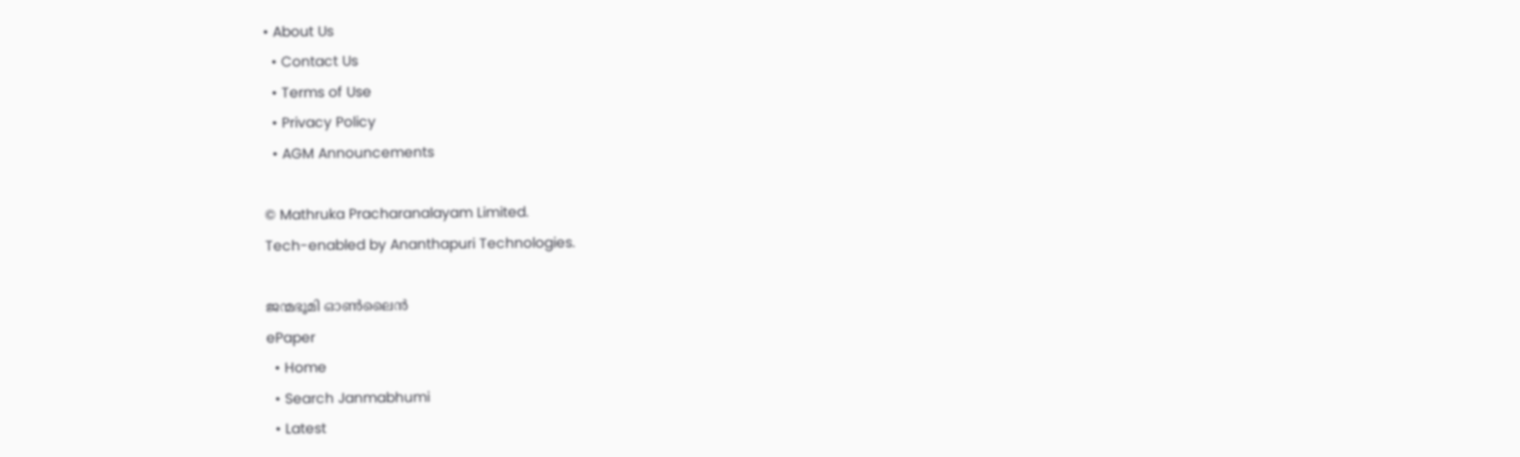• About Us
  • Contact Us
  • Terms of Use
  • Privacy Policy
  • AGM Announcements

© Mathruka Pracharanalayam Limited.
Tech-enabled by Ananthapuri Technologies.

ജന്മഭൂമി ഓണ്‍ലൈന്‍
ePaper
  • Home
  • Search Janmabhumi
  • Latest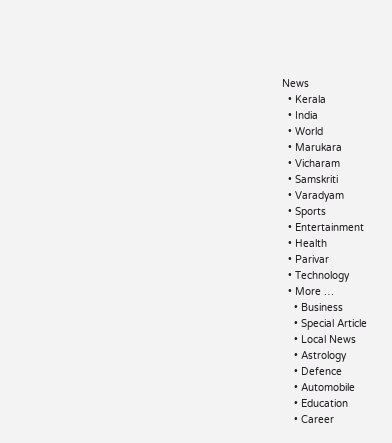News
  • Kerala
  • India
  • World
  • Marukara
  • Vicharam
  • Samskriti
  • Varadyam
  • Sports
  • Entertainment
  • Health
  • Parivar
  • Technology
  • More …
    • Business
    • Special Article
    • Local News
    • Astrology
    • Defence
    • Automobile
    • Education
    • Career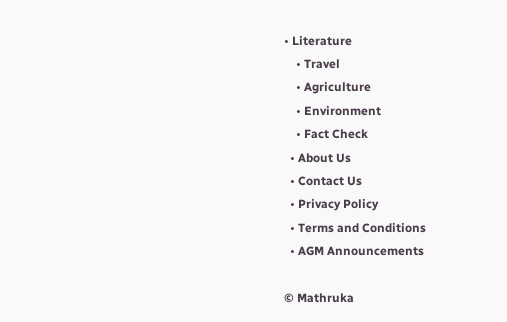• Literature
    • Travel
    • Agriculture
    • Environment
    • Fact Check
  • About Us
  • Contact Us
  • Privacy Policy
  • Terms and Conditions
  • AGM Announcements

© Mathruka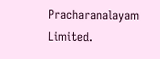Pracharanalayam Limited.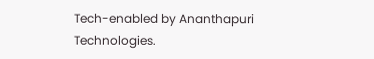Tech-enabled by Ananthapuri Technologies.